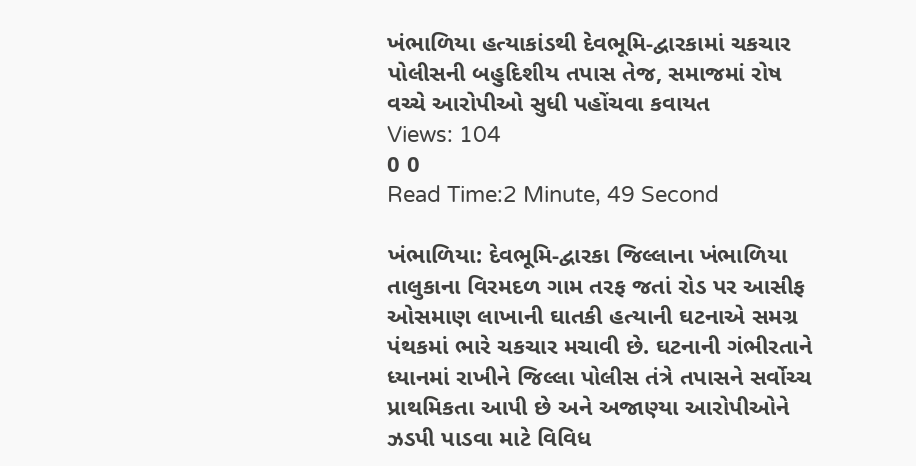ખંભાળિયા હત્યાકાંડથી દેવભૂમિ-દ્વારકામાં ચકચાર પોલીસની બહુદિશીય તપાસ તેજ, સમાજમાં રોષ વચ્ચે આરોપીઓ સુધી પહોંચવા કવાયત
Views: 104
0 0
Read Time:2 Minute, 49 Second

ખંભાળિયા: દેવભૂમિ-દ્વારકા જિલ્લાના ખંભાળિયા તાલુકાના વિરમદળ ગામ તરફ જતાં રોડ પર આસીફ ઓસમાણ લાખાની ઘાતકી હત્યાની ઘટનાએ સમગ્ર પંથકમાં ભારે ચકચાર મચાવી છે. ઘટનાની ગંભીરતાને ધ્યાનમાં રાખીને જિલ્લા પોલીસ તંત્રે તપાસને સર્વોચ્ચ પ્રાથમિકતા આપી છે અને અજાણ્યા આરોપીઓને ઝડપી પાડવા માટે વિવિધ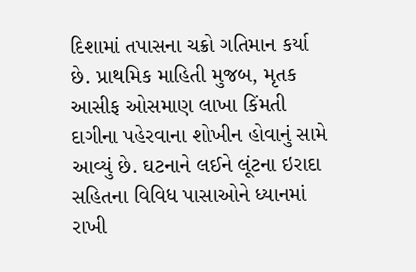દિશામાં તપાસના ચક્રો ગતિમાન કર્યા છે. પ્રાથમિક માહિતી મુજબ, મૃતક આસીફ ઓસમાણ લાખા કિંમતી દાગીના પહેરવાના શોખીન હોવાનું સામે આવ્યું છે. ઘટનાને લઈને લૂંટના ઇરાદા સહિતના વિવિધ પાસાઓને ધ્યાનમાં રાખી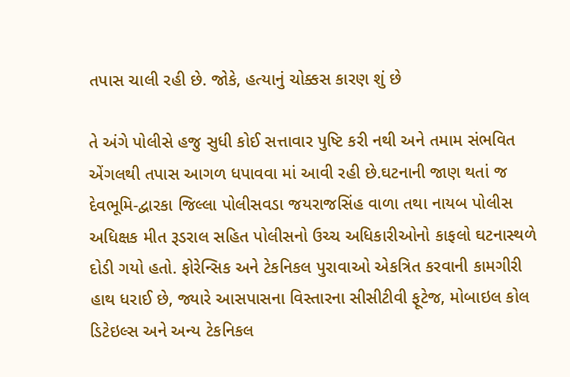તપાસ ચાલી રહી છે. જોકે, હત્યાનું ચોક્કસ કારણ શું છે

તે અંગે પોલીસે હજુ સુધી કોઈ સત્તાવાર પુષ્ટિ કરી નથી અને તમામ સંભવિત એંગલથી તપાસ આગળ ધપાવવા માં આવી રહી છે.ઘટનાની જાણ થતાં જ દેવભૂમિ-દ્વારકા જિલ્લા પોલીસવડા જયરાજસિંહ વાળા તથા નાયબ પોલીસ અધિક્ષક મીત રૂડરાલ સહિત પોલીસનો ઉચ્ચ અધિકારીઓનો કાફલો ઘટનાસ્થળે દોડી ગયો હતો. ફોરેન્સિક અને ટેકનિકલ પુરાવાઓ એકત્રિત કરવાની કામગીરી હાથ ધરાઈ છે, જ્યારે આસપાસના વિસ્તારના સીસીટીવી ફૂટેજ, મોબાઇલ કોલ ડિટેઇલ્સ અને અન્ય ટેકનિકલ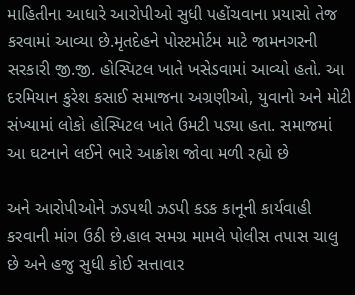માહિતીના આધારે આરોપીઓ સુધી પહોંચવાના પ્રયાસો તેજ કરવામાં આવ્યા છે.મૃતદેહને પોસ્ટમોર્ટમ માટે જામનગરની સરકારી જી.જી. હોસ્પિટલ ખાતે ખસેડવામાં આવ્યો હતો. આ દરમિયાન કુરેશ કસાઈ સમાજના અગ્રણીઓ, યુવાનો અને મોટી સંખ્યામાં લોકો હોસ્પિટલ ખાતે ઉમટી પડ્યા હતા. સમાજમાં આ ઘટનાને લઈને ભારે આક્રોશ જોવા મળી રહ્યો છે

અને આરોપીઓને ઝડપથી ઝડપી કડક કાનૂની કાર્યવાહી કરવાની માંગ ઉઠી છે.હાલ સમગ્ર મામલે પોલીસ તપાસ ચાલુ છે અને હજુ સુધી કોઈ સત્તાવાર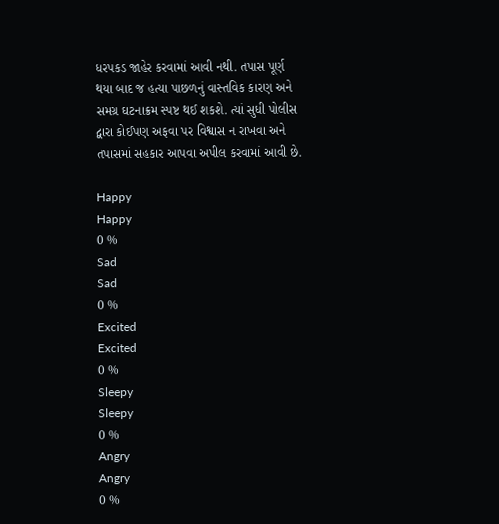ધરપકડ જાહેર કરવામાં આવી નથી. તપાસ પૂર્ણ થયા બાદ જ હત્યા પાછળનું વાસ્તવિક કારણ અને સમગ્ર ઘટનાક્રમ સ્પષ્ટ થઈ શકશે. ત્યાં સુધી પોલીસ દ્વારા કોઈપણ અફવા પર વિશ્વાસ ન રાખવા અને તપાસમાં સહકાર આપવા અપીલ કરવામાં આવી છે.

Happy
Happy
0 %
Sad
Sad
0 %
Excited
Excited
0 %
Sleepy
Sleepy
0 %
Angry
Angry
0 %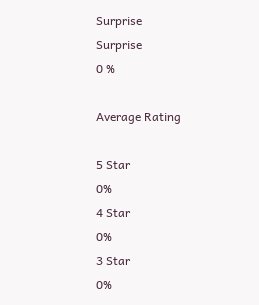Surprise
Surprise
0 %

Average Rating

5 Star
0%
4 Star
0%
3 Star
0%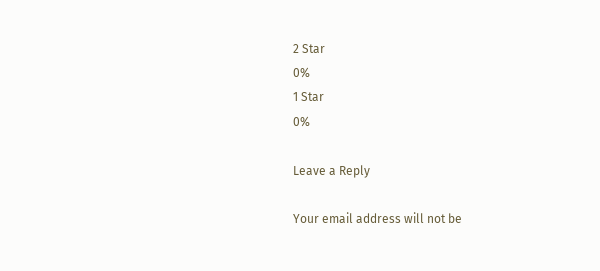2 Star
0%
1 Star
0%

Leave a Reply

Your email address will not be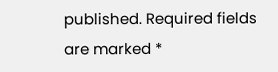published. Required fields are marked *